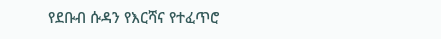የደቡብ ሱዳን የእርሻና የተፈጥሮ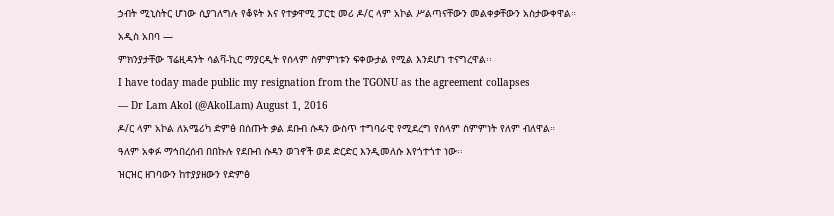ኃብት ሚኒስትር ሆነው ሲያገለግሉ የቆዩት እና የተቃዋሚ ፓርቲ መሪ ዶ/ር ላም አኮል ሥልጣናቸውን መልቀቃቸውን አስታውቀዋል።
አዲስ አበባ —
ምክንያታቸው ፕሬዚዳንት ሳልቫ-ኪር ማያርዲት የሰላም ስምምነቱን ፍቀውታል የሚል እንደሆነ ተናግረዋል፡፡
I have today made public my resignation from the TGONU as the agreement collapses
— Dr Lam Akol (@AkolLam) August 1, 2016
ዶ/ር ላም አኮል ለአሜሪካ ድምፅ በሰጡት ቃል ደቡብ ሱዳን ውስጥ ተግባራዊ የሚደረግ የሰላም ስምምነት የለም ብለዋል።
ዓለም አቀፉ ማኅበረሰብ በበኩሉ የደቡብ ሱዳን ወገኖች ወደ ድርድር እንዲመለሱ እየጎተጎተ ነው፡፡
ዝርዝር ዘገባውን ከተያያዘውን የድምፅ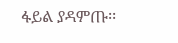ፋይል ያዳምጡ፡፡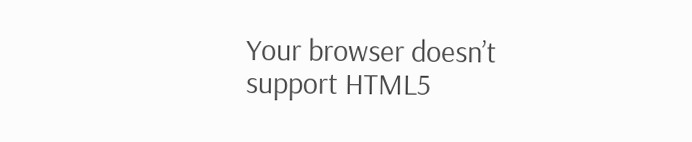Your browser doesn’t support HTML5